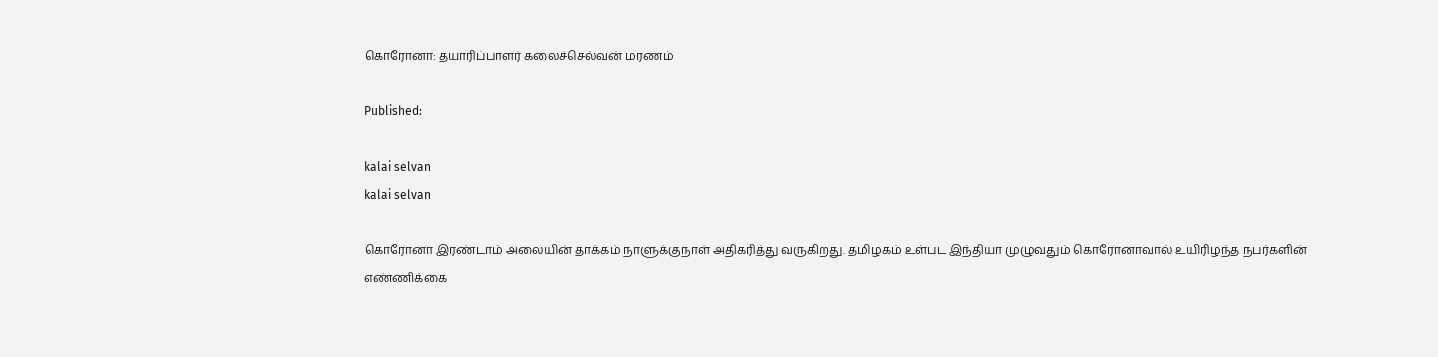கொரோனா: தயாரிப்பாளர் கலைச்செல்வன் மரணம்

Published:

kalai selvan
kalai selvan

கொரோனா இரண்டாம் அலையின் தாக்கம் நாளுக்குநாள் அதிகரித்து வருகிறது. தமிழகம் உள்பட இந்தியா முழுவதும் கொரோனாவால் உயிரிழந்த நபர்களின் எண்ணிக்கை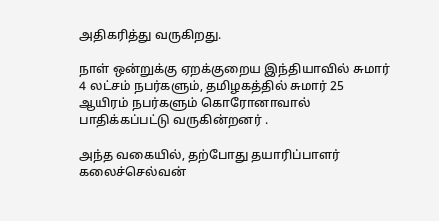அதிகரித்து வருகிறது.

நாள் ஒன்றுக்கு ஏறக்குறைய இந்தியாவில் சுமார் 4 லட்சம் நபர்களும், தமிழகத்தில் சுமார் 25 ஆயிரம் நபர்களும் கொரோனாவால் பாதிக்கப்பட்டு வருகின்றனர் .

அந்த வகையில், தற்போது தயாரிப்பாளர் கலைச்செல்வன்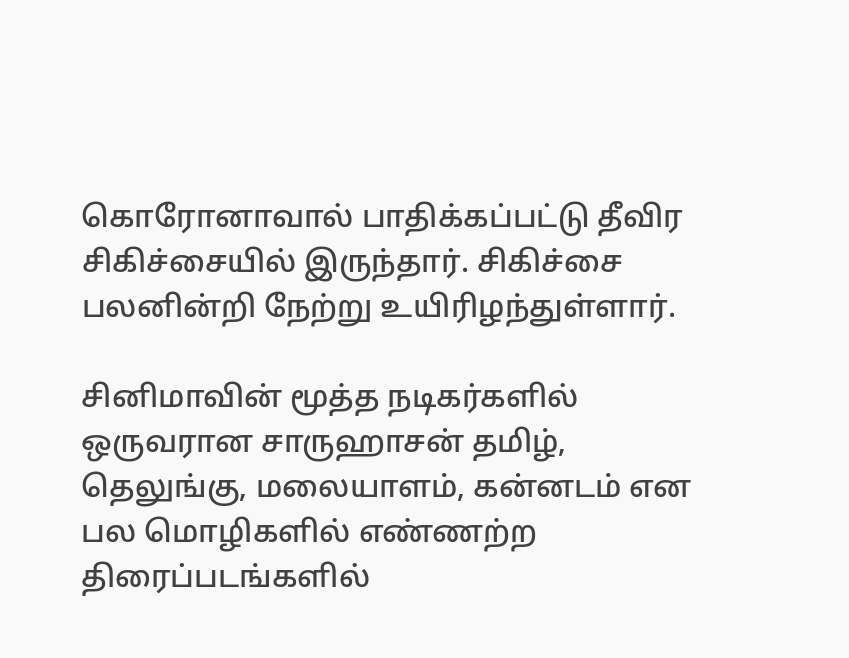கொரோனாவால் பாதிக்கப்பட்டு தீவிர சிகிச்சையில் இருந்தார். சிகிச்சை பலனின்றி நேற்று உயிரிழந்துள்ளார்.

சினிமாவின் மூத்த நடிகர்களில் ஒருவரான சாருஹாசன் தமிழ், தெலுங்கு, மலையாளம், கன்னடம் என பல மொழிகளில் எண்ணற்ற திரைப்படங்களில்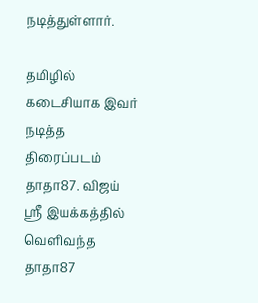நடித்துள்ளார்.

தமிழில் கடைசியாக இவர் நடித்த திரைப்படம் தாதா87. விஜய் ஸ்ரீ இயக்கத்தில் வெளிவந்த தாதா87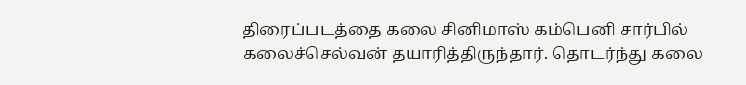திரைப்படத்தை கலை சினிமாஸ் கம்பெனி சார்பில் கலைச்செல்வன் தயாரித்திருந்தார். தொடர்ந்து கலை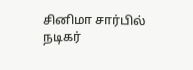சினிமா சார்பில் நடிகர்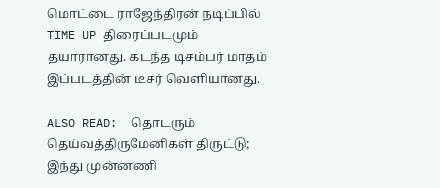மொட்டை ராஜேந்திரன் நடிப்பில் TIME UP திரைப்படமும் தயாரானது. கடந்த டிசம்பர் மாதம் இப்படத்தின் டீசர் வெளியானது.

ALSO READ:  தொடரும் தெய்வத்திருமேனிகள் திருட்டு; இந்து முன்னணி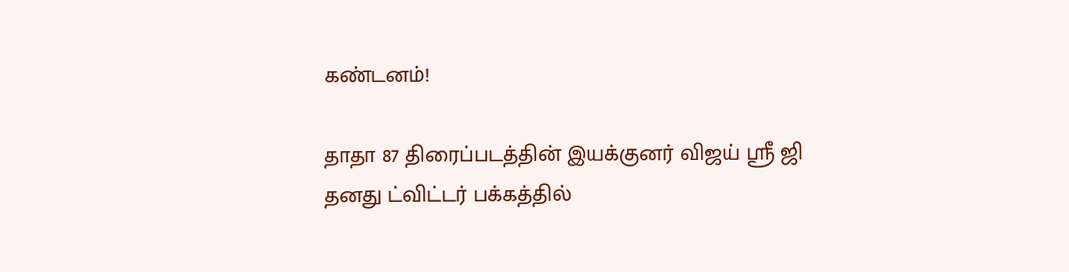கண்டனம்!

தாதா 87 திரைப்படத்தின் இயக்குனர் விஜய் ஸ்ரீ ஜி தனது ட்விட்டர் பக்கத்தில்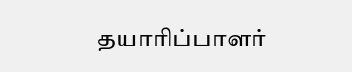தயாரிப்பாளர்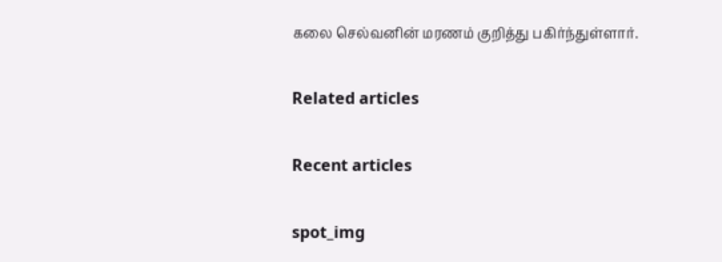கலை செல்வனின் மரணம் குறித்து பகிர்ந்துள்ளார்.

Related articles

Recent articles

spot_img